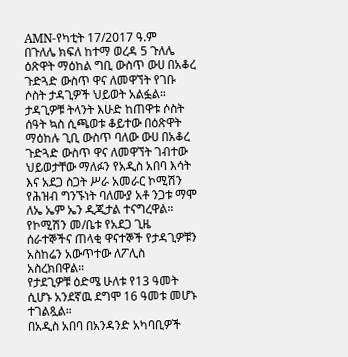AMN-የካቲት 17/2017 ዓ.ም
በጉለሌ ክፍለ ከተማ ወረዳ 5 ጉለሌ ዕጽዋት ማዕከል ግቢ ውስጥ ውሀ በአቆረ ጉድጓድ ውስጥ ዋና ለመዋኘት የገቡ ሶስት ታዳጊዎች ህይወት አልፏል።
ታዳጊዎቹ ትላንት እሁድ ከጠዋቱ ሶስት ሰዓት ኳስ ሲጫወቱ ቆይተው በዕጽዋት ማዕከሉ ጊቢ ውስጥ ባለው ውሀ በአቆረ ጉድጓድ ውስጥ ዋና ለመዋኘት ገብተው ህይወታቸው ማለፉን የአዲስ አበባ እሳት እና አደጋ ስጋት ሥራ አመራር ኮሚሽን የሕዝብ ግንኙነት ባለሙያ አቶ ንጋቱ ማሞ ለኤ ኤም ኤን ዲጂታል ተናግረዋል።
የኮሚሽን መ/ቤቱ የአደጋ ጊዜ ሰራተኞችና ጠላቂ ዋናተኞች የታዳጊዎቹን አስከሬን አውጥተው ለፖሊስ አስረክበዋል።
የታደጊዎቹ ዕድሜ ሁለቱ የ13 ዓመት ሲሆኑ አንደኛዉ ደግሞ 16 ዓመቱ መሆኑ ተገልጿል።
በአዲስ አበባ በአንዳንድ አካባቢዎች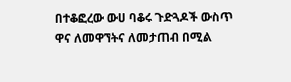በተቆፎረው ውሀ ባቆሩ ጉድጓዶች ውስጥ ዋና ለመዋኘትና ለመታጠብ በሚል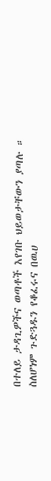በተለይ ታዳጊዎችና ወጣቶች እየገቡ ህይወታቸውን ያጣሉ ።
ስለሆነም ጉድጓዱን የቆፈሩና በዉሀ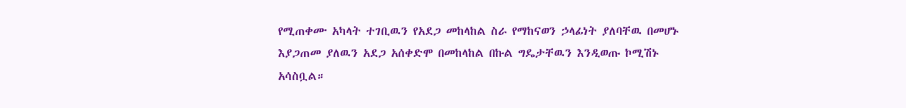የሚጠቀሙ አካላት ተገቢዉን የአደጋ መከላከል ስራ የማከናወን ኃላፊነት ያለባቸዉ በመሆኑ እያጋጠመ ያለዉን አደጋ አሰቀድሞ በመከላከል በኩል ግዴታቸዉን እንዲወጡ ኮሚሽኑ አሳስቧል።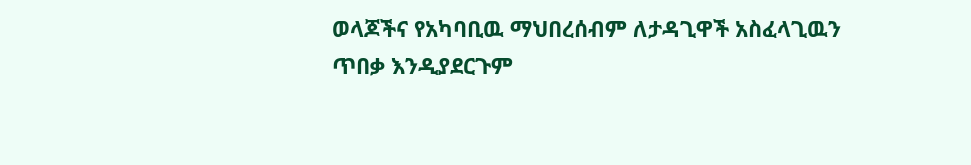ወላጆችና የአካባቢዉ ማህበረሰብም ለታዳጊዋች አስፈላጊዉን ጥበቃ እንዲያደርጉም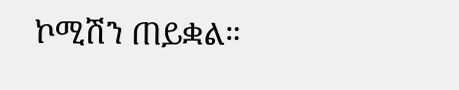ኮሚሽን ጠይቋል።